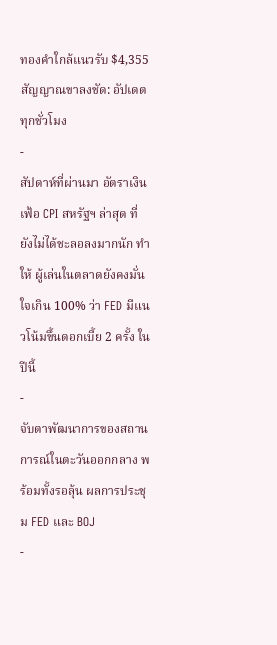ทองคำใกล้แนวรับ $4,355 สัญญาณขาลงชัด: อัปเดตทุกชั่วโมง
-
สัปดาห์ที่ผ่านมา อัตราเงินเฟ้อ CPI สหรัฐฯ ล่าสุด ที่ยังไม่ได้ชะลอลงมากนัก ทำให้ ผู้เล่นในตลาดยังคงมั่นใจเกิน 100% ว่า FED มีแนวโน้มขึ้นดอกเบี้ย 2 ครั้ง ในปีนี้
-
จับตาพัฒนาการของสถานการณ์ในตะวันออกกลาง พร้อมทั้งรอลุ้น ผลการประชุม FED และ BOJ
-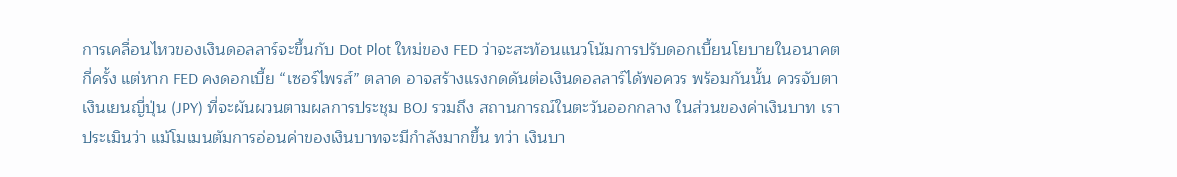การเคลื่อนไหวของเงินดอลลาร์จะขึ้นกับ Dot Plot ใหม่ของ FED ว่าจะสะท้อนแนวโน้มการปรับดอกเบี้ยนโยบายในอนาคตกี่ครั้ง แต่หาก FED คงดอกเบี้ย “เซอร์ไพรส์” ตลาด อาจสร้างแรงกดดันต่อเงินดอลลาร์ได้พอควร พร้อมกันนั้น ควรจับตาเงินเยนญี่ปุ่น (JPY) ที่จะผันผวนตามผลการประชุม BOJ รวมถึง สถานการณ์ในตะวันออกกลาง ในส่วนของค่าเงินบาท เราประเมินว่า แม้โมเมนตัมการอ่อนค่าของเงินบาทจะมีกำลังมากขึ้น ทว่า เงินบา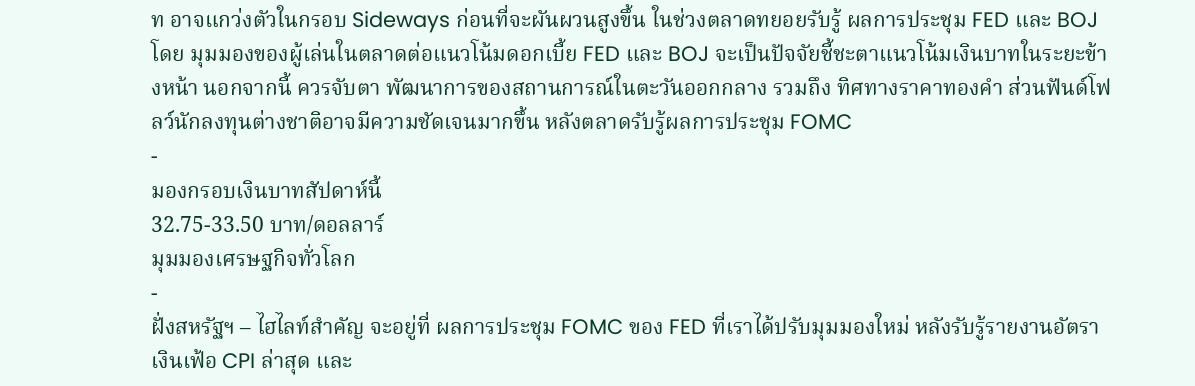ท อาจแกว่งตัวในกรอบ Sideways ก่อนที่จะผันผวนสูงขึ้น ในช่วงตลาดทยอยรับรู้ ผลการประชุม FED และ BOJ โดย มุมมองของผู้เล่นในตลาดต่อแนวโน้มดอกเบี้ย FED และ BOJ จะเป็นปัจจัยชี้ชะตาแนวโน้มเงินบาทในระยะข้างหน้า นอกจากนี้ ควรจับตา พัฒนาการของสถานการณ์ในตะวันออกกลาง รวมถึง ทิศทางราคาทองคำ ส่วนฟันด์โฟลว์นักลงทุนต่างชาติอาจมีความชัดเจนมากขึ้น หลังตลาดรับรู้ผลการประชุม FOMC
-
มองกรอบเงินบาทสัปดาห์นี้
32.75-33.50 บาท/ดอลลาร์
มุมมองเศรษฐกิจทั่วโลก
-
ฝั่งสหรัฐฯ – ไฮไลท์สำคัญ จะอยู่ที่ ผลการประชุม FOMC ของ FED ที่เราได้ปรับมุมมองใหม่ หลังรับรู้รายงานอัตราเงินเฟ้อ CPI ล่าสุด และ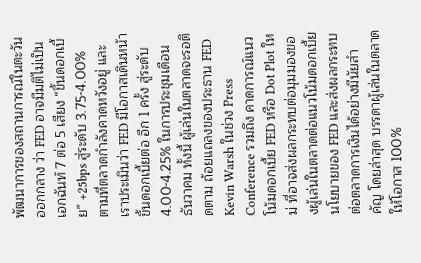พัฒนาการของสถานการณ์ในตะวันออกกลาง ว่า FED อาจมีมติไม่เป็นเอกฉันท์ 7 ต่อ 5 เสียง “ขึ้นดอกเบี้ย” +25bps สู่ระดับ 3.75-4.00% ตามที่ตลาดกำลังคาดหวังอยู่ และเราประเมินว่า FED มีโอกาสเดินหน้าขึ้นดอกเบี้ยต่อ อีก 1 ครั้ง สู่ระดับ 4.00-4.25% ในการประชุมเดือนธันวาคม ทั้งนี้ ผู้เล่นในตลาดจะรอติดตาม ถ้อยแถลงของประธาน FED Kevin Warsh ในช่วง Press Conference รวมถึง คาดการณ์แนวโน้มดอกเบี้ย FED หรือ Dot Plot ใหม่ ที่อาจส่งผลกระทบต่อมุมมองของผู้เล่นในตลาดต่อแนวโน้มดอกเบี้ยนโยบายของ FED และส่งผลกระทบต่อตลาดการเงินได้อย่างมีนัยสำคัญ โดยล่าสุด บรรดาผู้เล่นในตลาดให้โอกาส 100%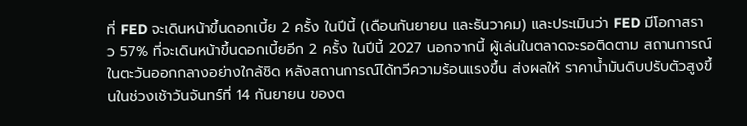ที่ FED จะเดินหน้าขึ้นดอกเบี้ย 2 ครั้ง ในปีนี้ (เดือนกันยายน และธันวาคม) และประเมินว่า FED มีโอกาสราว 57% ที่จะเดินหน้าขึ้นดอกเบี้ยอีก 2 ครั้ง ในปีนี้ 2027 นอกจากนี้ ผู้เล่นในตลาดจะรอติดตาม สถานการณ์ในตะวันออกกลางอย่างใกล้ชิด หลังสถานการณ์ได้ทวีความร้อนแรงขึ้น ส่งผลให้ ราคาน้ำมันดิบปรับตัวสูงขึ้นในช่วงเช้าวันจันทร์ที่ 14 กันยายน ของต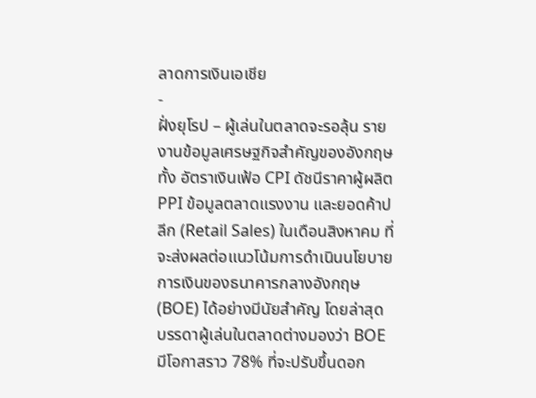ลาดการเงินเอเชีย
-
ฝั่งยุโรป – ผู้เล่นในตลาดจะรอลุ้น รายงานข้อมูลเศรษฐกิจสำคัญของอังกฤษ ทั้ง อัตราเงินเฟ้อ CPI ดัชนีราคาผู้ผลิต PPI ข้อมูลตลาดแรงงาน และยอดค้าปลีก (Retail Sales) ในเดือนสิงหาคม ที่จะส่งผลต่อแนวโน้มการดำเนินนโยบายการเงินของธนาคารกลางอังกฤษ (BOE) ได้อย่างมีนัยสำคัญ โดยล่าสุด บรรดาผู้เล่นในตลาดต่างมองว่า BOE มีโอกาสราว 78% ที่จะปรับขึ้นดอก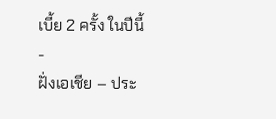เบี้ย 2 ครั้ง ในปีนี้
-
ฝั่งเอเชีย – ประ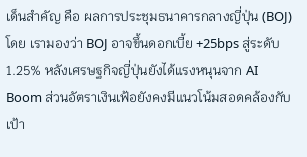เด็นสำคัญ คือ ผลการประชุมธนาคารกลางญี่ปุ่น (BOJ) โดย เรามองว่า BOJ อาจขึ้นดอกเบี้ย +25bps สู่ระดับ 1.25% หลังเศรษฐกิจญี่ปุ่นยังได้แรงหนุนจาก AI Boom ส่วนอัตราเงินเฟ้อยังคงมีแนวโน้มสอดคล้องกับเป้า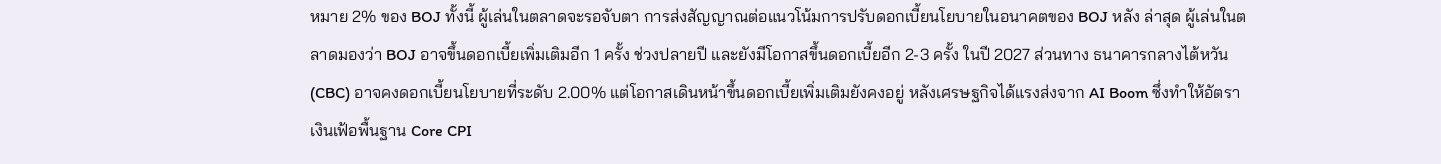หมาย 2% ของ BOJ ทั้งนี้ ผู้เล่นในตลาดจะรอจับตา การส่งสัญญาณต่อแนวโน้มการปรับดอกเบี้ยนโยบายในอนาคตของ BOJ หลัง ล่าสุด ผู้เล่นในตลาดมองว่า BOJ อาจขึ้นดอกเบี้ยเพิ่มเติมอีก 1 ครั้ง ช่วงปลายปี และยังมีโอกาสขึ้นดอกเบี้ยอีก 2-3 ครั้ง ในปี 2027 ส่วนทาง ธนาคารกลางไต้หวัน (CBC) อาจคงดอกเบี้ยนโยบายที่ระดับ 2.00% แต่โอกาสเดินหน้าขึ้นดอกเบี้ยเพิ่มเติมยังคงอยู่ หลังเศรษฐกิจได้แรงส่งจาก AI Boom ซึ่งทำให้อัตราเงินเฟ้อพื้นฐาน Core CPI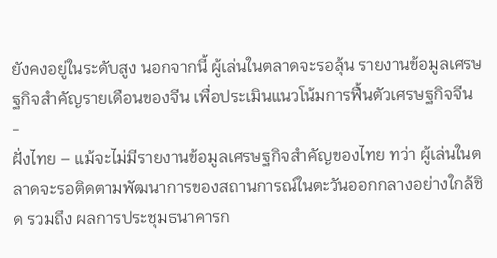ยังคงอยู่ในระดับสูง นอกจากนี้ ผู้เล่นในตลาดจะรอลุ้น รายงานข้อมูลเศรษฐกิจสำคัญรายเดือนของจีน เพื่อประเมินแนวโน้มการฟื้นตัวเศรษฐกิจจีน
-
ฝั่งไทย – แม้จะไม่มีรายงานข้อมูลเศรษฐกิจสำคัญของไทย ทว่า ผู้เล่นในตลาดจะรอติดตามพัฒนาการของสถานการณ์ในตะวันออกกลางอย่างใกล้ชิด รวมถึง ผลการประชุมธนาคารก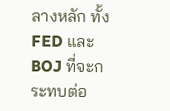ลางหลัก ทั้ง FED และ BOJ ที่จะกระทบต่อ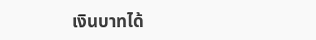เงินบาทได้